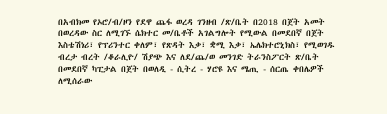በአብክመ የኦሮ/ብ/ዞን የደዋ ጨፋ ወረዳ ገንዘብ /ጽ/ቤት በ2018 በጀት አመት በወረዳው ስር ለሚገኙ ሴክተር መ/ቤቶች አገልግሎት የሚውል በመደበኛ በጀት እስቴሽነሪ፣ የፕሪንተር ቀለም፣ የጽዳት እቃ፣ ቋሚ እቃ፣ ኤሌክተሮኒክስ፣ የሚወገዱ ብረታ ብረት /ቆራሊዮ/ ሽያጭ እና ለደ/ጨ/ወ መንገድ ትራንስፖርት ጽ/ቤት በመደበኛ ካፒታል በጀት በወለዲ - ሲትረ - ሃሮዩ እና ሜጢ - ሰርጤ ቀበሌዎች ለሚሰራው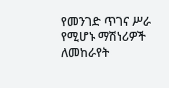የመንገድ ጥገና ሥራ የሚሆኑ ማሽነሪዎች ለመከራየት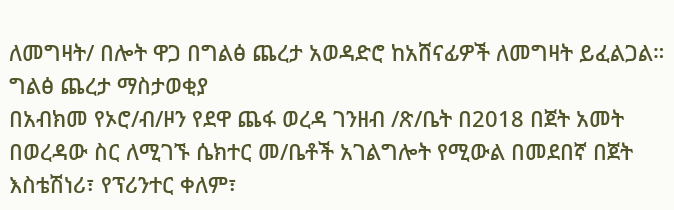ለመግዛት/ በሎት ዋጋ በግልፅ ጨረታ አወዳድሮ ከአሸናፊዎች ለመግዛት ይፈልጋል።
ግልፅ ጨረታ ማስታወቂያ
በአብክመ የኦሮ/ብ/ዞን የደዋ ጨፋ ወረዳ ገንዘብ /ጽ/ቤት በ2018 በጀት አመት በወረዳው ስር ለሚገኙ ሴክተር መ/ቤቶች አገልግሎት የሚውል በመደበኛ በጀት እስቴሽነሪ፣ የፕሪንተር ቀለም፣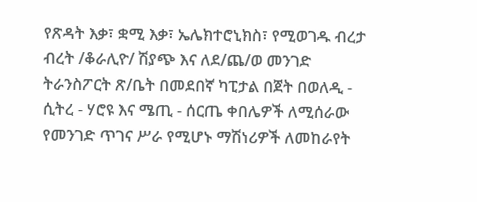የጽዳት እቃ፣ ቋሚ እቃ፣ ኤሌክተሮኒክስ፣ የሚወገዱ ብረታ ብረት /ቆራሊዮ/ ሽያጭ እና ለደ/ጨ/ወ መንገድ ትራንስፖርት ጽ/ቤት በመደበኛ ካፒታል በጀት በወለዲ - ሲትረ - ሃሮዩ እና ሜጢ - ሰርጤ ቀበሌዎች ለሚሰራው የመንገድ ጥገና ሥራ የሚሆኑ ማሽነሪዎች ለመከራየት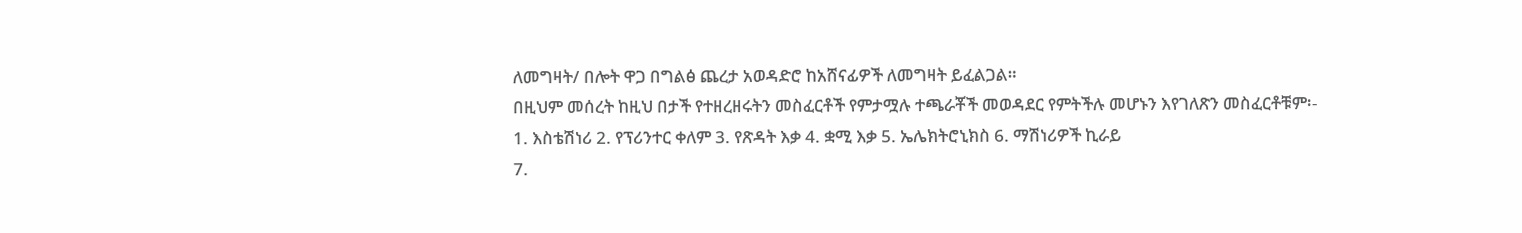ለመግዛት/ በሎት ዋጋ በግልፅ ጨረታ አወዳድሮ ከአሸናፊዎች ለመግዛት ይፈልጋል።
በዚህም መሰረት ከዚህ በታች የተዘረዘሩትን መስፈርቶች የምታሟሉ ተጫራቾች መወዳደር የምትችሉ መሆኑን እየገለጽን መስፈርቶቹም፡-
1. እስቴሽነሪ 2. የፕሪንተር ቀለም 3. የጽዳት እቃ 4. ቋሚ እቃ 5. ኤሌክትሮኒክስ 6. ማሽነሪዎች ኪራይ
7.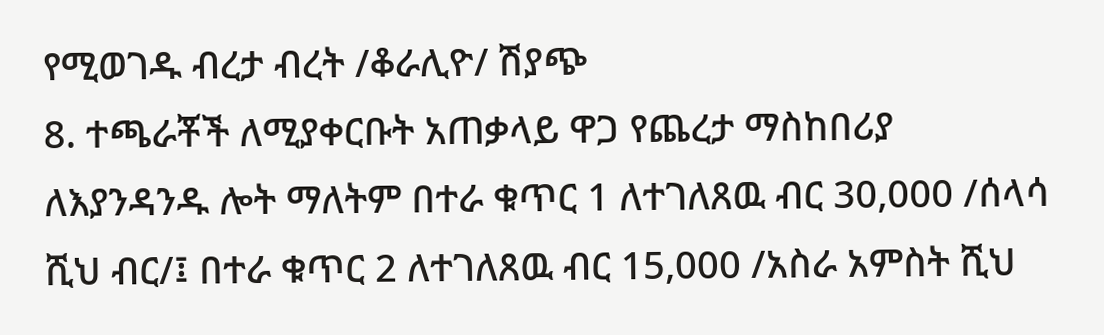የሚወገዱ ብረታ ብረት /ቆራሊዮ/ ሽያጭ
8. ተጫራቾች ለሚያቀርቡት አጠቃላይ ዋጋ የጨረታ ማስከበሪያ ለእያንዳንዱ ሎት ማለትም በተራ ቁጥር 1 ለተገለጸዉ ብር 30,000 /ሰላሳ ሺህ ብር/፤ በተራ ቁጥር 2 ለተገለጸዉ ብር 15,000 /አስራ አምስት ሺህ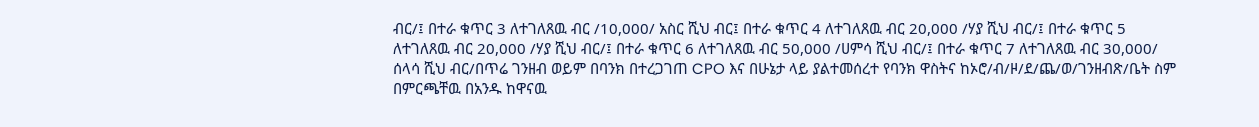ብር/፤ በተራ ቁጥር 3 ለተገለጸዉ ብር /10,000/ አስር ሺህ ብር፤ በተራ ቁጥር 4 ለተገለጸዉ ብር 20,000 /ሃያ ሺህ ብር/፤ በተራ ቁጥር 5 ለተገለጸዉ ብር 20,000 /ሃያ ሺህ ብር/፤ በተራ ቁጥር 6 ለተገለጸዉ ብር 50,000 /ሀምሳ ሺህ ብር/፤ በተራ ቁጥር 7 ለተገለጸዉ ብር 30,000/ ሰላሳ ሺህ ብር/በጥሬ ገንዘብ ወይም በባንክ በተረጋገጠ CPO እና በሁኔታ ላይ ያልተመሰረተ የባንክ ዋስትና ከኦሮ/ብ/ዞ/ደ/ጨ/ወ/ገንዘብጽ/ቤት ስም በምርጫቸዉ በአንዱ ከዋናዉ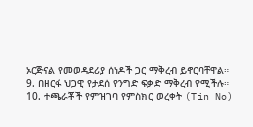ኦርጅናል የመወዳደሪያ ሰነዶች ጋር ማቅረብ ይኖርባቸዋል።
9. በዘርፋ ህጋዊ የታደሰ የንግድ ፍቃድ ማቅረብ የሚችሉ።
10. ተጫራቾች የምዝገባ የምስክር ወረቀት (Tin No)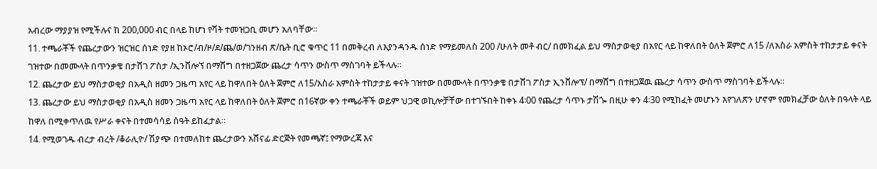አብረው ማያያዝ የሚችሉና ከ 200,000 ብር በላይ ከሆነ የቫት ተመዝጋቢ መሆን አለባቸው።
11. ተጫራቾች የጨረታውን ዝርዝር ሰነድ የያዘ ከኦሮ/ብ/ዞ/ደ/ጨ/ወ/ገንዘብ ጽ/ቤት ቢሮ ቁጥር 11 በመቅረብ ለእያንዳንዱ ሰነድ የማይመለስ 200 /ሁለት መቶ ብር/ በመክፈል ይህ ማስታወቂያ በአየር ላይ ከዋለበት ዕለት ጀምሮ ለ15 /ለአስራ አምስት ተከታታይ ቀናት ገዝተው በመሙላት በጥንቃቄ በታሸገ ፖስታ /ኢንቨሎኘ በማሸግ በተዘጋጀው ጨረታ ሳጥን ውስጥ ማስገባት ይችላሉ።
12. ጨረታው ይህ ማስታወቂያ በአዲስ ዘመን ጋዜጣ አየር ላይ ከዋለበት ዕለት ጀምሮ ለ15/አስራ አምስት ተከታታይ ቀናት ገዝተው በመሙላት በጥንቃቄ በታሸገ ፖስታ ኢንቨሎፕ/ በማሸግ በተዘጋጀዉ ጨረታ ሳጥን ውስጥ ማስገባት ይችላሉ።
13. ጨረታው ይህ ማስታወቂያ በአዲስ ዘመን ጋዜጣ አየር ላይ ከዋለበት ዕለት ጀምሮ በ16ኛው ቀን ተጫራቾች ወይም ህጋዊ ወኪሎቻቸው በተገኙበት ከቀኑ 4፡00 የጨረታ ሳጥኑ ታሽጐ በዚሁ ቀን 4፡30 የሚከፈት መሆኑን እየገለጽን ሆኖም የመክፈቻው ዕለት በዓላት ላይ ከዋለ በሚቀጥለዉ የሥራ ቀናት በተመሳሳይ ሰዓት ይከፈታል።
14. የሚወገዱ ብረታ ብረት /ቆራሊዮ/ ሽያጭ በተመለከተ ጨረታውን አሸናፊ ድርጅት የመጫኛ፤ የማውረጃ እና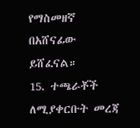የማስመዘኛ በአሸናፊው ይሸፈናል።
15. ተጫራቾች ለሚያቀርቡት መረጃ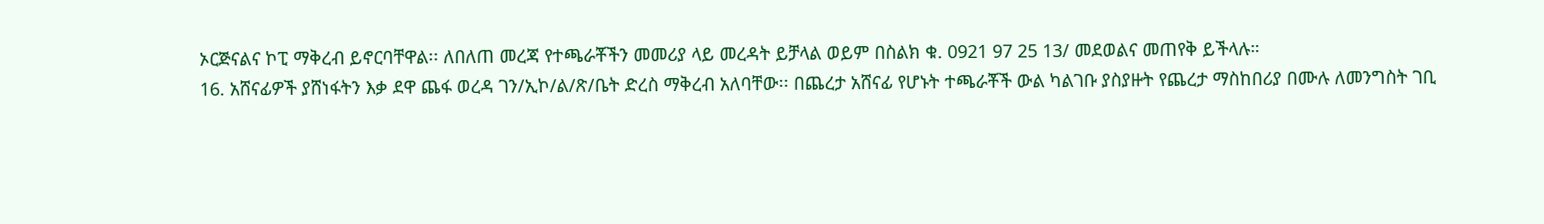ኦርጅናልና ኮፒ ማቅረብ ይኖርባቸዋል፡፡ ለበለጠ መረጃ የተጫራቾችን መመሪያ ላይ መረዳት ይቻላል ወይም በስልክ ቁ. 0921 97 25 13/ መደወልና መጠየቅ ይችላሉ።
16. አሸናፊዎች ያሸነፋትን እቃ ደዋ ጨፋ ወረዳ ገን/ኢኮ/ል/ጽ/ቤት ድረስ ማቅረብ አለባቸው፡፡ በጨረታ አሸናፊ የሆኑት ተጫራቾች ውል ካልገቡ ያስያዙት የጨረታ ማስከበሪያ በሙሉ ለመንግስት ገቢ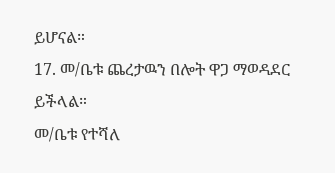ይሆናል።
17. መ/ቤቱ ጨረታዉን በሎት ዋጋ ማወዳደር ይችላል።
መ/ቤቱ የተሻለ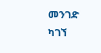መንገድ ካገኘ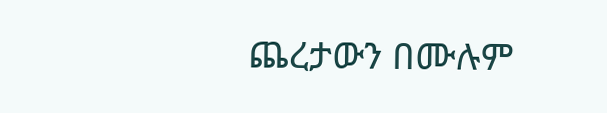ጨረታውን በሙሉም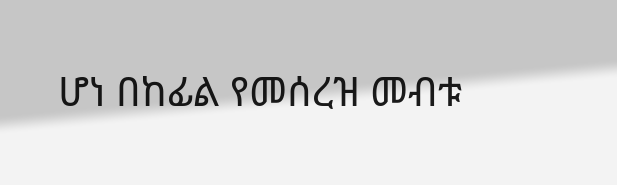ሆነ በከፊል የመሰረዝ መብቱ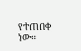የተጠበቀ ነው።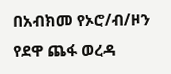በአብክመ የኦሮ/ብ/ዞን የደዋ ጨፋ ወረዳ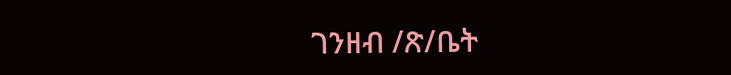ገንዘብ /ጽ/ቤት